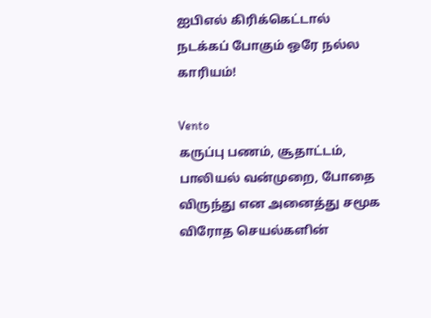ஐபிஎல் கிரிக்கெட்டால் நடக்கப் போகும் ஒரே நல்ல காரியம்!

Vento
கருப்பு பணம், சூதாட்டம், பாலியல் வன்முறை, போதை விருந்து என அனைத்து சமூக விரோத செயல்களின்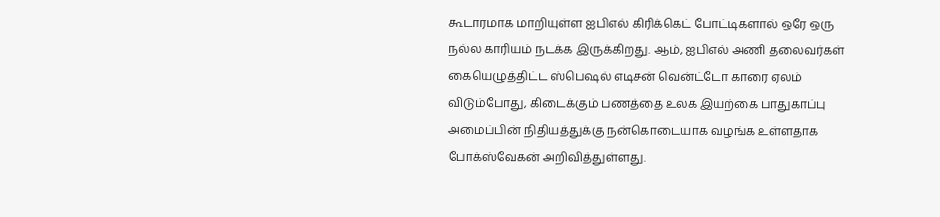கூடாரமாக மாறியுள்ள ஐபிஎல் கிரிக்கெட் போட்டிகளால் ஒரே ஒரு நல்ல காரியம் நடக்க இருக்கிறது. ஆம், ஐபிஎல் அணி தலைவர்கள் கையெழுத்திட்ட ஸ்பெஷல் எடிசன் வென்ட்டோ காரை ஏலம் விடும்போது, கிடைக்கும் பணத்தை உலக இயற்கை பாதுகாப்பு அமைப்பின் நிதியத்துக்கு நன்கொடையாக வழங்க உள்ளதாக போக்ஸ்வேகன் அறிவித்துள்ளது.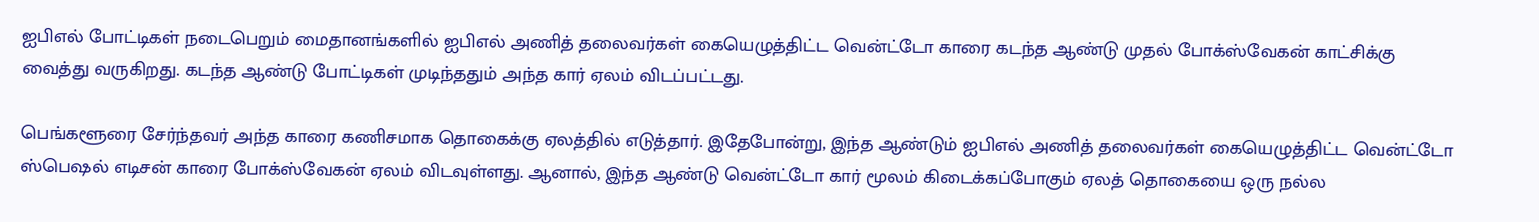ஐபிஎல் போட்டிகள் நடைபெறும் மைதானங்களில் ஐபிஎல் அணித் தலைவர்கள் கையெழுத்திட்ட வென்ட்டோ காரை கடந்த ஆண்டு முதல் போக்ஸ்வேகன் காட்சிக்கு வைத்து வருகிறது. கடந்த ஆண்டு போட்டிகள் முடிந்ததும் அந்த கார் ஏலம் விடப்பட்டது.

பெங்களூரை சேர்ந்தவர் அந்த காரை கணிசமாக தொகைக்கு ஏலத்தில் எடுத்தார். இதேபோன்று, இந்த ஆண்டும் ஐபிஎல் அணித் தலைவர்கள் கையெழுத்திட்ட வென்ட்டோ ஸ்பெஷல் எடிசன் காரை போக்ஸ்வேகன் ஏலம் விடவுள்ளது. ஆனால், இந்த ஆண்டு வென்ட்டோ கார் மூலம் கிடைக்கப்போகும் ஏலத் தொகையை ஒரு நல்ல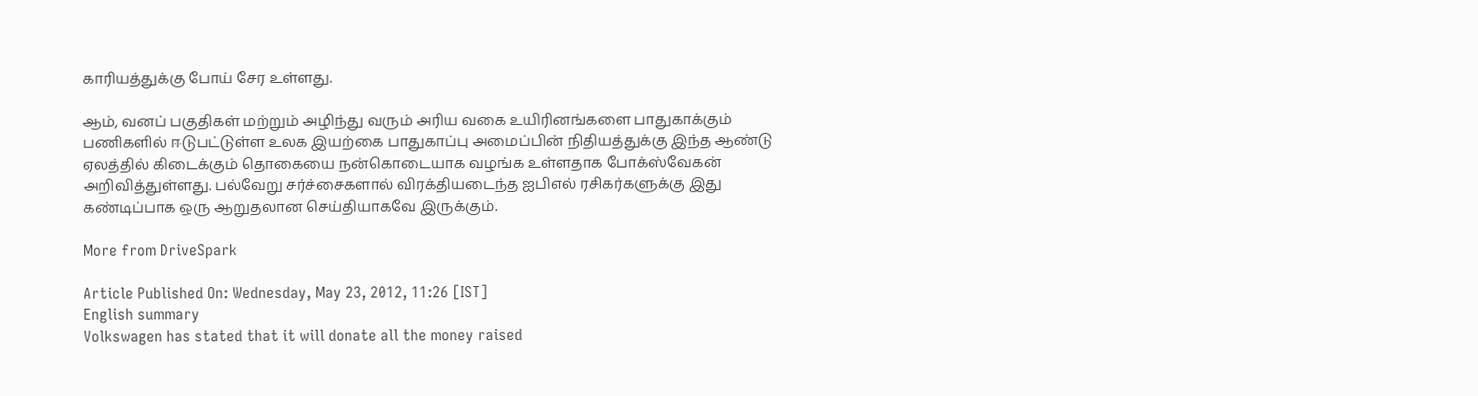காரியத்துக்கு போய் சேர உள்ளது.

ஆம், வனப் பகுதிகள் மற்றும் அழிந்து வரும் அரிய வகை உயிரினங்களை பாதுகாக்கும் பணிகளில் ஈடுபட்டுள்ள உலக இயற்கை பாதுகாப்பு அமைப்பின் நிதியத்துக்கு இந்த ஆண்டு ஏலத்தில் கிடைக்கும் தொகையை நன்கொடையாக வழங்க உள்ளதாக போக்ஸ்வேகன் அறிவித்துள்ளது. பல்வேறு சர்ச்சைகளால் விரக்தியடைந்த ஐபிஎல் ரசிகர்களுக்கு இது கண்டிப்பாக ஒரு ஆறுதலான செய்தியாகவே இருக்கும்.

More from DriveSpark

Article Published On: Wednesday, May 23, 2012, 11:26 [IST]
English summary
Volkswagen has stated that it will donate all the money raised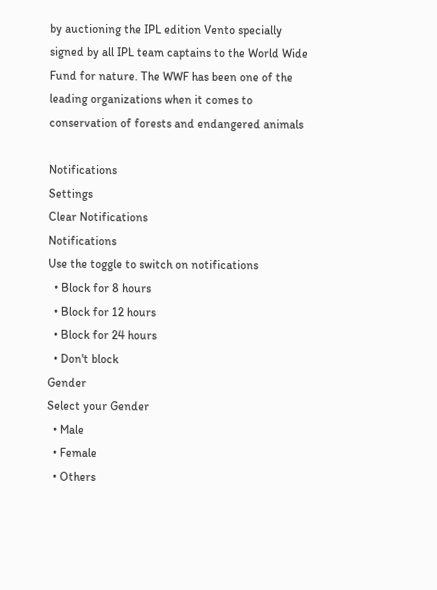by auctioning the IPL edition Vento specially signed by all IPL team captains to the World Wide Fund for nature. The WWF has been one of the leading organizations when it comes to conservation of forests and endangered animals

Notifications
Settings
Clear Notifications
Notifications
Use the toggle to switch on notifications
  • Block for 8 hours
  • Block for 12 hours
  • Block for 24 hours
  • Don't block
Gender
Select your Gender
  • Male
  • Female
  • Others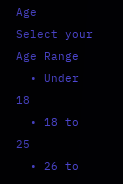Age
Select your Age Range
  • Under 18
  • 18 to 25
  • 26 to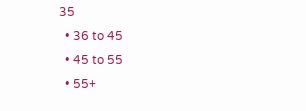35
  • 36 to 45
  • 45 to 55
  • 55+